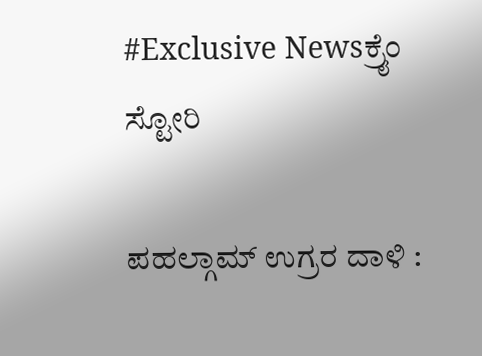#Exclusive Newsಕ್ರೈಂ ಸ್ಟೋರಿ

ಪಹಲ್ಗಾಮ್ ಉಗ್ರರ ದಾಳಿ :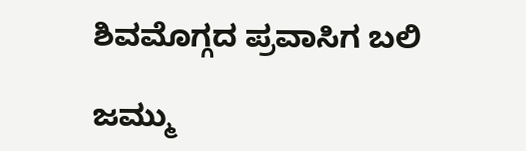ಶಿವಮೊಗ್ಗದ ಪ್ರವಾಸಿಗ ಬಲಿ

ಜಮ್ಮು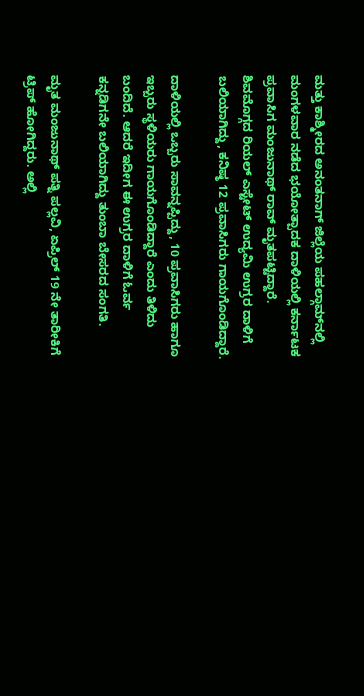ಮತ್ತು ಕಾಶ್ಮೀರದ ಅನಂತನಾಗ್ ಜಿಲ್ಲೆಯ ಪಹಲ್ಗಾಮ್‌ನಲ್ಲಿ ಮಂಗಳವಾರ ನಡೆದ ಭಯೋತ್ಪಾದಕ ದಾಳಿಯಲ್ಲಿ ಕರ್ನಾಟಕ ಪ್ರವಾಸಿಗ ಮಂಜುನಾಥ್ ರಾವ್ ಮೃತಪಟ್ಟಿದ್ದಾರೆ. ಶಿವಮೊಗ್ಗದ ರಿಯಲ್ ಎಸ್ಟೇಟ್‌ ಉದ್ಯಮಿ ಉಗ್ರರ ದಾಳಿಗೆ ಬಲಿಯಾಗಿದ್ದು, ಕನಿಷ್ಠ 12 ಪ್ರವಾಸಿಗರು ಗಾಯಗೊಂಡಿದ್ದಾರೆ.

ದಾಳಿಯಲ್ಲಿ ಒಬ್ಬರು ಸಾವನ್ನಪ್ಪಿದ್ದು, 10 ಪ್ರವಾಸಿಗರು ಹಾಗೂ ಇಬ್ಬರು ಸ್ಥಳಿಯರು ಗಾಯಗೊಂಡಿದ್ದಾರೆ ಎಂದು ತಿಳಿದು ಬಂದಿದೆ. ಆದರೆ ಇದೀಗ ಈ ಉಗ್ರರ ದಾಳಿಗೆ ಓರ್ವ ಕನ್ನಡಿಗನೇ ಬಲಿಯಾಗಿದ್ದು ತುಂಬಾ ಬೇಸರದ ಸಂಗತಿ.

ಮೃತ ಮಂಜುನಾಥ್‌ ಪತ್ನಿ ಪಲ್ಲವಿ, ಏಪ್ರಿಲ್‌ 19 ನೇ ತಾರೀಕಿಗೆ ಟ್ರಿಪ್‌ ಹೋಗಿದ್ದರು. ಅಲ್ಲಿ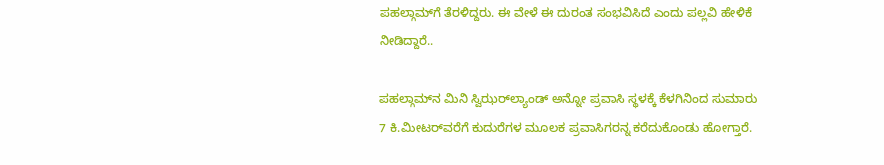ಪಹಲ್ಗಾಮ್‌ಗೆ ತೆರಳಿದ್ದರು. ಈ ವೇಳೆ ಈ ದುರಂತ ಸಂಭವಿಸಿದೆ ಎಂದು ಪಲ್ಲವಿ ಹೇಳಿಕೆ ನೀಡಿದ್ದಾರೆ..

ಪಹಲ್ಗಾಮ್‌ನ ಮಿನಿ ಸ್ವಿಝರ್‌ಲ್ಯಾಂಡ್‌ ಅನ್ನೋ ಪ್ರವಾಸಿ ಸ್ಥಳಕ್ಕೆ ಕೆಳಗಿನಿಂದ ಸುಮಾರು 7 ಕಿ.ಮೀಟರ್‌ವರೆಗೆ ಕುದುರೆಗಳ ಮೂಲಕ ಪ್ರವಾಸಿಗರನ್ನ ಕರೆದುಕೊಂಡು ಹೋಗ್ತಾರೆ.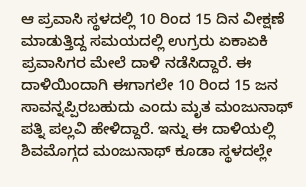ಆ ಪ್ರವಾಸಿ ಸ್ಥಳದಲ್ಲಿ 10 ರಿಂದ 15 ದಿನ ವೀಕ್ಷಣೆ ಮಾಡುತ್ತಿದ್ದ ಸಮಯದಲ್ಲಿ ಉಗ್ರರು ಏಕಾಏಕಿ ಪ್ರವಾಸಿಗರ ಮೇಲೆ ದಾಳಿ ನಡೆಸಿದ್ದಾರೆ. ಈ ದಾಳಿಯಿಂದಾಗಿ ಈಗಾಗಲೇ 10 ರಿಂದ 15 ಜನ ಸಾವನ್ನಪ್ಪಿರಬಹುದು ಎಂದು ಮೃತ ಮಂಜುನಾಥ್‌ ಪತ್ನಿ ಪಲ್ಲವಿ ಹೇಳಿದ್ದಾರೆ. ಇನ್ನು ಈ ದಾಳಿಯಲ್ಲಿ ಶಿವಮೊಗ್ಗದ ಮಂಜುನಾಥ್‌ ಕೂಡಾ ಸ್ಥಳದಲ್ಲೇ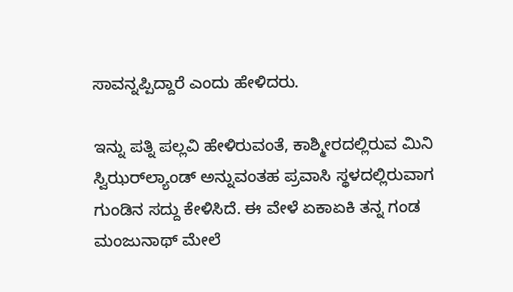ಸಾವನ್ನಪ್ಪಿದ್ದಾರೆ ಎಂದು ಹೇಳಿದರು.

ಇನ್ನು ಪತ್ನಿ ಪಲ್ಲವಿ ಹೇಳಿರುವಂತೆ, ಕಾಶ್ಮೀರದಲ್ಲಿರುವ ಮಿನಿ ಸ್ವಿಝರ್‌ಲ್ಯಾಂಡ್‌ ಅನ್ನುವಂತಹ ಪ್ರವಾಸಿ ಸ್ಥಳದಲ್ಲಿರುವಾಗ ಗುಂಡಿನ ಸದ್ದು ಕೇಳಿಸಿದೆ. ಈ ವೇಳೆ ಏಕಾಏಕಿ ತನ್ನ ಗಂಡ ಮಂಜುನಾಥ್‌ ಮೇಲೆ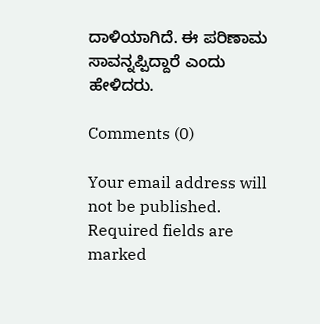ದಾಳಿಯಾಗಿದೆ. ಈ ಪರಿಣಾಮ ಸಾವನ್ನಪ್ಪಿದ್ದಾರೆ ಎಂದು ಹೇಳಿದರು.

Comments (0)

Your email address will not be published. Required fields are marked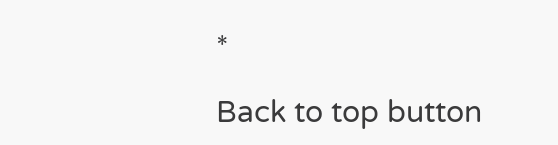*

Back to top button